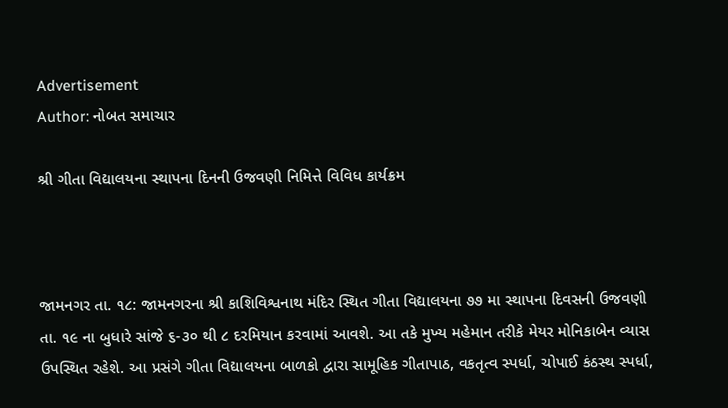Advertisement
Author: નોબત સમાચાર

શ્રી ગીતા વિદ્યાલયના સ્થાપના દિનની ઉજવણી નિમિત્તે વિવિધ કાર્યક્રમ



જામનગર તા. ૧૮: જામનગરના શ્રી કાશિવિશ્વનાથ મંદિર સ્થિત ગીતા વિદ્યાલયના ૭૭ મા સ્થાપના દિવસની ઉજવણી તા. ૧૯ ના બુધારે સાંજે ૬-૩૦ થી ૮ દરમિયાન કરવામાં આવશે. આ તકે મુખ્ય મહેમાન તરીકે મેયર મોનિકાબેન વ્યાસ ઉપસ્થિત રહેશે. આ પ્રસંગે ગીતા વિદ્યાલયના બાળકો દ્વારા સામૂહિક ગીતાપાઠ, વકતૃત્વ સ્પર્ધા, ચોપાઈ કંઠસ્થ સ્પર્ધા,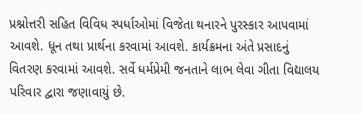પ્રશ્નોત્તરી સહિત વિવિધ સ્પર્ધાઓમાં વિજેતા થનારને પુરસ્કાર આપવામાં આવશે. ધૂન તથા પ્રાર્થના કરવામાં આવશે. કાર્યક્રમના અંતે પ્રસાદનું વિતરણ કરવામાં આવશે. સર્વે ધર્મપ્રેમી જનતાને લાભ લેવા ગીતા વિદ્યાલય પરિવાર દ્વારા જણાવાયું છે.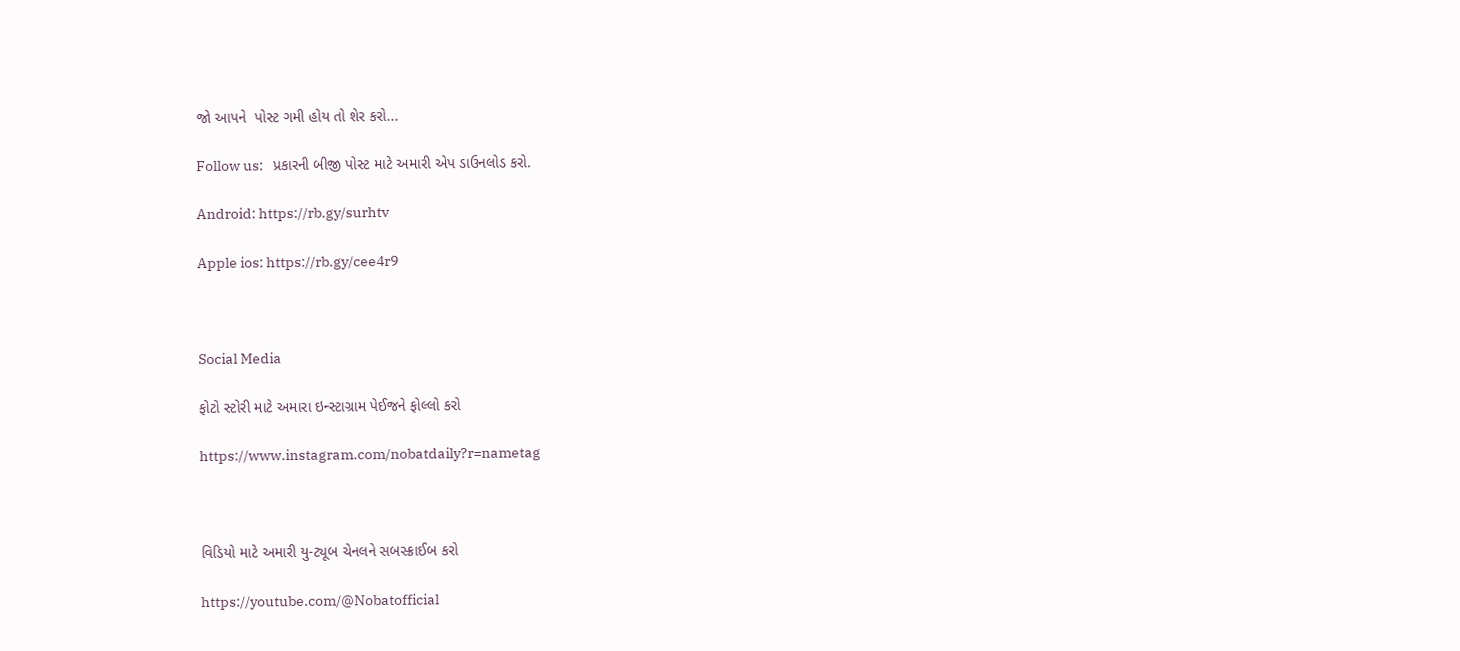જો આપને  પોસ્ટ ગમી હોય તો શેર કરો...

Follow us:   પ્રકારની બીજી પોસ્ટ માટે અમારી એપ ડાઉનલોડ કરો.

Android: https://rb.gy/surhtv

Apple ios: https://rb.gy/cee4r9



Social Media

ફોટો સ્ટોરી માટે અમારા ઇન્સ્ટાગ્રામ પેઈજને ફોલ્લો કરો

https://www.instagram.com/nobatdaily?r=nametag



વિડિયો માટે અમારી યુ-ટ્યૂબ ચેનલને સબસ્ક્રાઈબ કરો

https://youtube.com/@Nobatofficial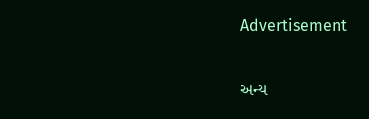Advertisement

અન્ય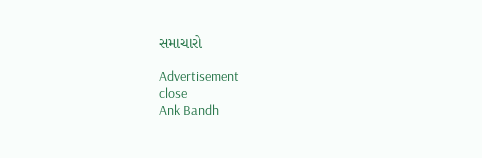સમાચારો

Advertisement
close
Ank Bandh